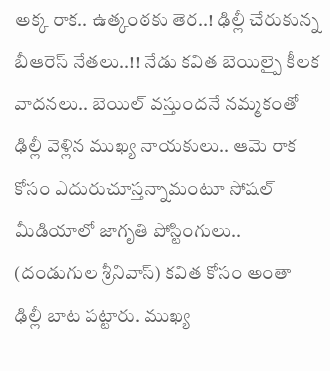అక్క రాక.. ఉత్కంఠకు తెర..! ఢిల్లీ చేరుకున్న బీఆరెస్ నేతలు..!! నేడు కవిత బెయిల్పై కీలక వాదనలు.. బెయిల్ వస్తుందనే నమ్మకంతో ఢిల్లీ వెళ్లిన ముఖ్య నాయకులు.. ఆమె రాక కోసం ఎదురుచూస్తన్నామంటూ సోషల్ మీడియాలో జాగృతి పోస్టింగులు..
(దండుగుల శ్రీనివాస్) కవిత కోసం అంతా ఢిల్లీ బాట పట్టారు. ముఖ్య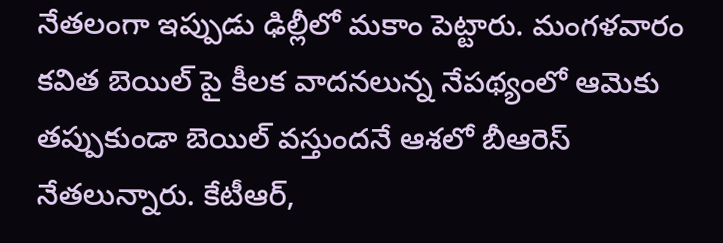నేతలంగా ఇప్పుడు ఢిల్లీలో మకాం పెట్టారు. మంగళవారం కవిత బెయిల్ పై కీలక వాదనలున్న నేపథ్యంలో ఆమెకు తప్పుకుండా బెయిల్ వస్తుందనే ఆశలో బీఆరెస్ నేతలున్నారు. కేటీఆర్,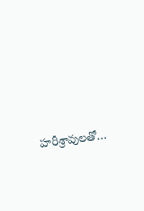హరీశ్రావులతో…